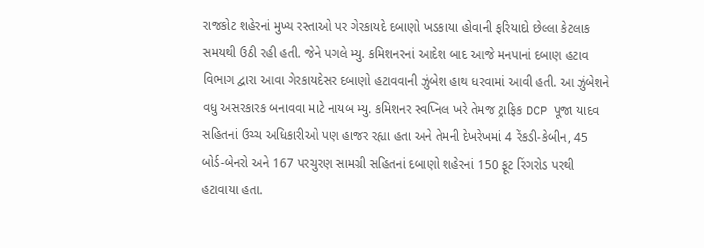રાજકોટ શહેરનાં મુખ્ય રસ્તાઓ પર ગેરકાયદે દબાણો ખડકાયા હોવાની ફરિયાદો છેલ્લા કેટલાક સમયથી ઉઠી રહી હતી. જેને પગલે મ્યુ. કમિશનરનાં આદેશ બાદ આજે મનપાનાં દબાણ હટાવ વિભાગ દ્વારા આવા ગેરકાયદેસર દબાણો હટાવવાની ઝુંબેશ હાથ ધરવામાં આવી હતી. આ ઝુંબેશને વધુ અસરકારક બનાવવા માટે નાયબ મ્યુ. કમિશનર સ્વપ્નિલ ખરે તેમજ ટ્રાફિક DCP પૂજા યાદવ સહિતનાં ઉચ્ચ અધિકારીઓ પણ હાજર રહ્યા હતા અને તેમની દેખરેખમાં 4 રેંકડી-કેબીન, 45 બોર્ડ-બેનરો અને 167 પરચુરણ સામગ્રી સહિતનાં દબાણો શહેરનાં 150 ફૂટ રિંગરોડ પરથી હટાવાયા હતા.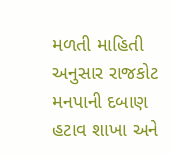મળતી માહિતી અનુસાર રાજકોટ મનપાની દબાણ હટાવ શાખા અને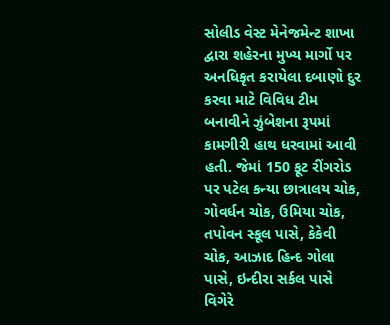સોલીડ વેસ્ટ મેનેજમેન્ટ શાખા દ્વારા શહેરના મુખ્ય માર્ગો પર અનધિકૃત કરાયેલા દબાણો દુર કરવા માટે વિવિધ ટીમ બનાવીને ઝુંબેશના રૂપમાં કામગીરી હાથ ધરવામાં આવી હતી. જેમાં 150 ફૂટ રીંગરોડ પર પટેલ કન્યા છાત્રાલય ચોક, ગોવર્ધન ચોક, ઉમિયા ચોક, તપોવન સ્કૂલ પાસે, કેકેવી ચોક, આઝાદ હિન્દ ગોલા પાસે, ઇન્દીરા સર્કલ પાસે વિગેરે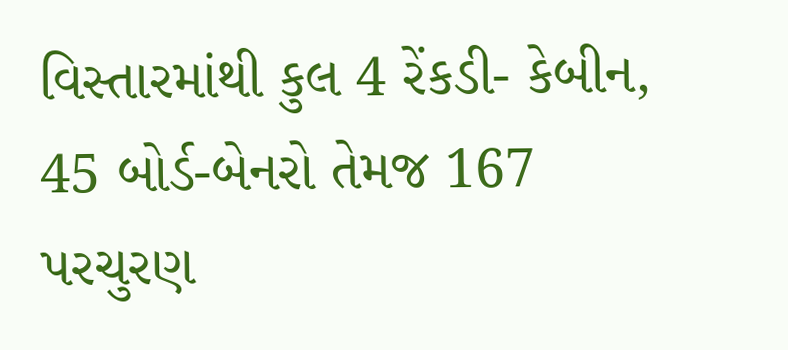વિસ્તારમાંથી કુલ 4 રેંકડી- કેબીન, 45 બોર્ડ-બેનરો તેમજ 167 પરચુરણ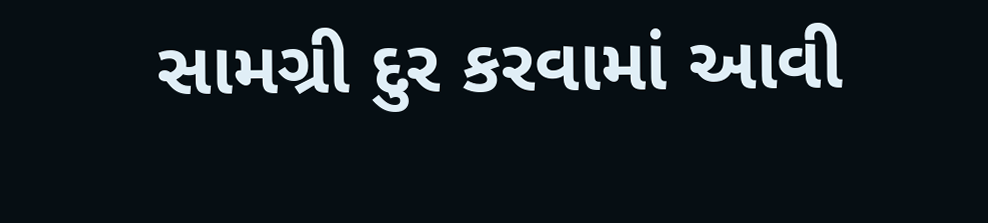સામગ્રી દુર કરવામાં આવી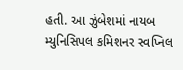હતી. આ ઝુંબેશમાં નાયબ મ્યુનિસિપલ કમિશનર સ્વપ્નિલ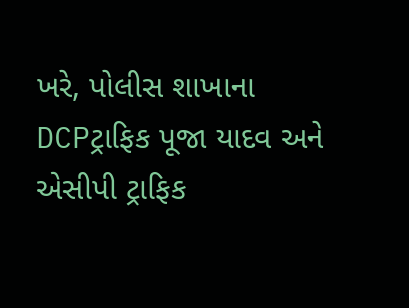ખરે, પોલીસ શાખાના DCPટ્રાફિક પૂજા યાદવ અને એસીપી ટ્રાફિક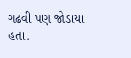ગઢવી પણ જોડાયા હતા.